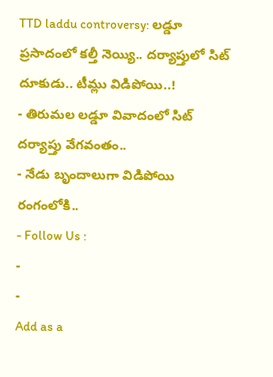TTD laddu controversy: లడ్డూ ప్రసాదంలో కల్తీ నెయ్యి.. దర్యాప్తులో సిట్ దూకుడు.. టీమ్లు విడిపోయి..!
- తిరుమల లడ్డూ వివాదంలో సిట్ దర్యాప్తు వేగవంతం..
- నేడు బృందాలుగా విడిపోయి రంగంలోకి..
- Follow Us :
-
-
Add as a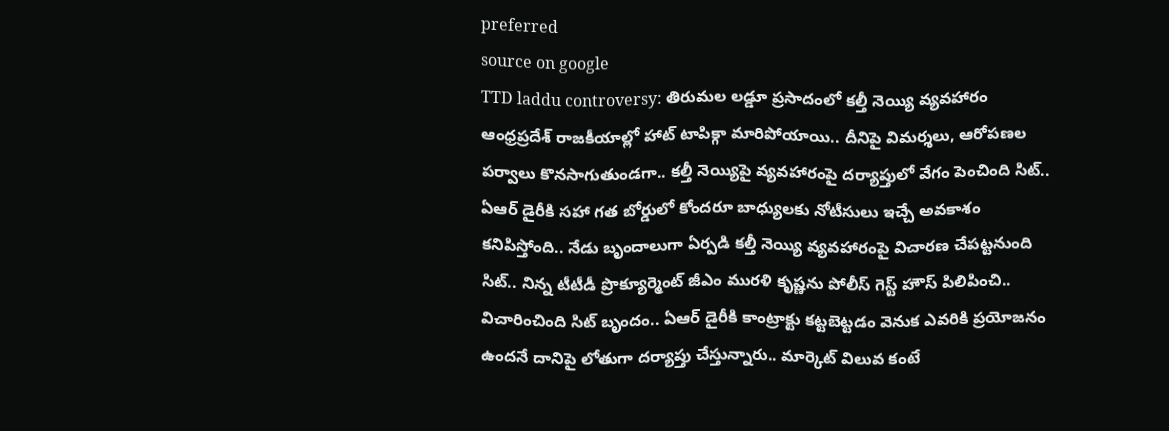preferred
source on google
TTD laddu controversy: తిరుమల లడ్డూ ప్రసాదంలో కల్తీ నెయ్యి వ్యవహారం ఆంధ్రప్రదేశ్ రాజకీయాల్లో హాట్ టాపిక్గా మారిపోయాయి.. దీనిపై విమర్శలు, ఆరోపణల పర్వాలు కొనసాగుతుండగా.. కల్తీ నెయ్యిపై వ్యవహారంపై దర్యాప్తులో వేగం పెంచింది సిట్.. ఏఆర్ డైరీకి సహా గత బోర్డులో కోందరూ బాధ్యులకు నోటీసులు ఇచ్చే అవకాశం కనిపిస్తోంది.. నేడు బృందాలుగా ఏర్పడి కల్తీ నెయ్యి వ్యవహారంపై విచారణ చేపట్టనుంది సిట్.. నిన్న టీటీడీ ప్రొక్యూర్మెంట్ జీఎం మురళి కృష్ణను పోలీస్ గెస్ట్ హౌస్ పిలిపించి.. విచారించింది సిట్ బృందం.. ఏఆర్ డైరీకి కాంట్రాక్టు కట్టబెట్టడం వెనుక ఎవరికి ప్రయోజనం ఉందనే దానిపై లోతుగా దర్యాప్తు చేస్తున్నారు.. మార్కెట్ విలువ కంటే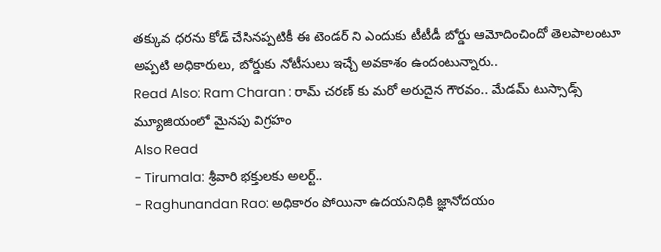తక్కువ ధరను కోడ్ చేసినప్పటికీ ఈ టెండర్ ని ఎందుకు టీటీడీ బోర్డు ఆమోదించిందో తెలపాలంటూ అప్పటి అధికారులు, బోర్డుకు నోటీసులు ఇచ్చే అవకాశం ఉందంటున్నారు..
Read Also: Ram Charan : రామ్ చరణ్ కు మరో అరుదైన గౌరవం.. మేడమ్ టుస్సాడ్స్ మ్యూజియంలో మైనపు విగ్రహం
Also Read
- Tirumala: శ్రీవారి భక్తులకు అలర్ట్..
- Raghunandan Rao: అధికారం పోయినా ఉదయనిధికి జ్ఞానోదయం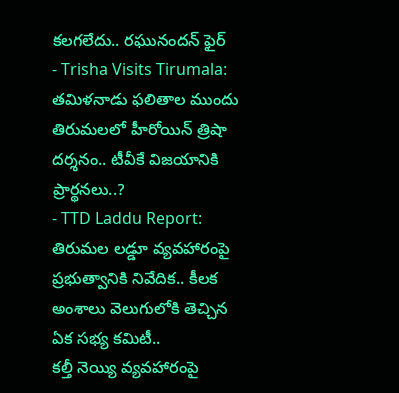కలగలేదు.. రఘునందన్ ఫైర్
- Trisha Visits Tirumala: తమిళనాడు ఫలితాల ముందు తిరుమలలో హీరోయిన్ త్రిషా దర్శనం.. టీవీకే విజయానికి ప్రార్థనలు..?
- TTD Laddu Report: తిరుమల లడ్డూ వ్యవహారంపై ప్రభుత్వానికి నివేదిక.. కీలక అంశాలు వెలుగులోకి తెచ్చిన ఏక సభ్య కమిటీ..
కల్తీ నెయ్యి వ్యవహారంపై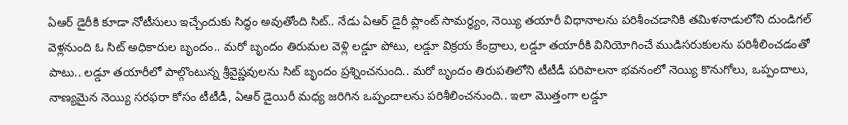ఏఆర్ డైరీకి కూడా నోటీసులు ఇచ్చేందుకు సిద్ధం అవుతోంది సిట్.. నేడు ఏఆర్ డైరీ ప్లాంట్ సామర్థ్యం, నెయ్యి తయారీ విధానాలను పరిశీంచడానికి తమిళనాడులోని దుండిగల్ వెళ్లనుంది ఓ సిట్ అధికారుల బృందం.. మరో బృందం తిరుమల వెళ్లి లడ్డూ పోటు, లడ్డూ విక్రయ కేంద్రాలు, లడ్డూ తయారీకి వినియోగించే ముడిసరుకులను పరిశీలించడంతో పాటు.. లడ్డూ తయారీలో పాల్గొంటున్న శ్రీవైష్ణవులను సిట్ బృందం ప్రశ్నించనుంది.. మరో బృందం తిరుపతిలోని టీటీడీ పరిపాలనా భవనంలో నెయ్యి కొనుగోలు, ఒప్పందాలు, నాణ్యమైన నెయ్యి సరఫరా కోసం టీటీడీ, ఏఆర్ డైయిరీ మధ్య జరిగిన ఒప్పందాలను పరిశీలించనుంది.. ఇలా మొత్తంగా లడ్డూ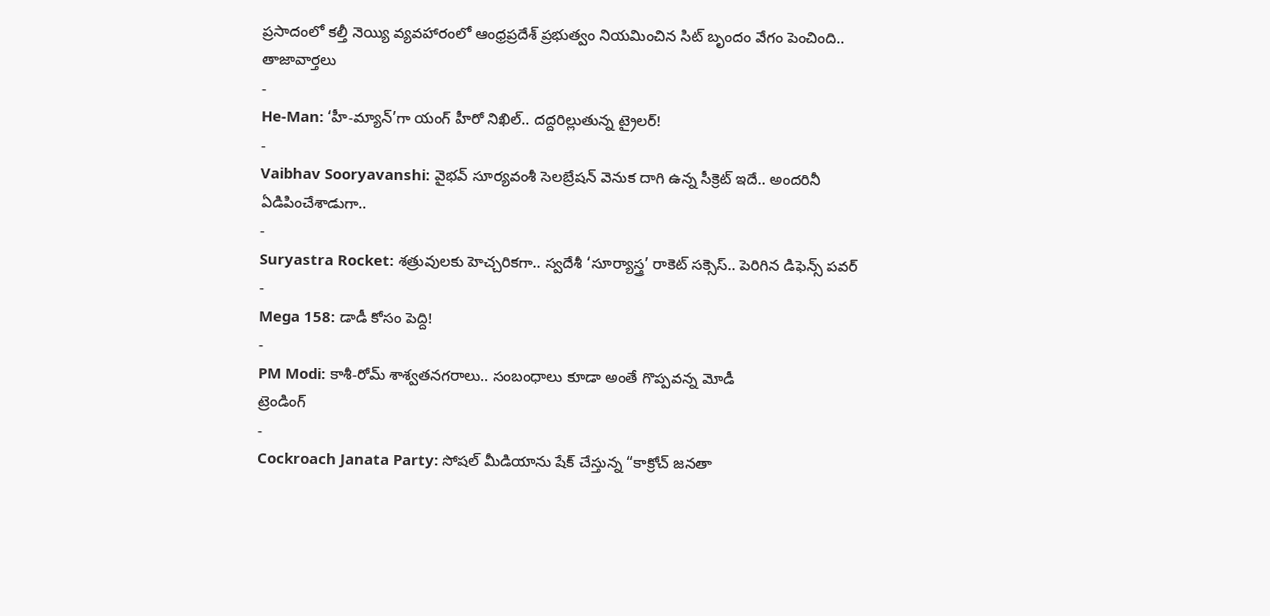ప్రసాదంలో కల్తీ నెయ్యి వ్యవహారంలో ఆంధ్రప్రదేశ్ ప్రభుత్వం నియమించిన సిట్ బృందం వేగం పెంచింది..
తాజావార్తలు
-
He-Man: ‘హీ-మ్యాన్’గా యంగ్ హీరో నిఖిల్.. దద్దరిల్లుతున్న ట్రైలర్!
-
Vaibhav Sooryavanshi: వైభవ్ సూర్యవంశీ సెలబ్రేషన్ వెనుక దాగి ఉన్న సీక్రెట్ ఇదే.. అందరినీ ఏడిపించేశాడుగా..
-
Suryastra Rocket: శత్రువులకు హెచ్చరికగా.. స్వదేశీ ‘సూర్యాస్త్ర’ రాకెట్ సక్సెస్.. పెరిగిన డిఫెన్స్ పవర్
-
Mega 158: డాడీ కోసం పెద్ది!
-
PM Modi: కాశీ-రోమ్ శాశ్వతనగరాలు.. సంబంధాలు కూడా అంతే గొప్పవన్న మోడీ
ట్రెండింగ్
-
Cockroach Janata Party: సోషల్ మీడియాను షేక్ చేస్తున్న “కాక్రోచ్ జనతా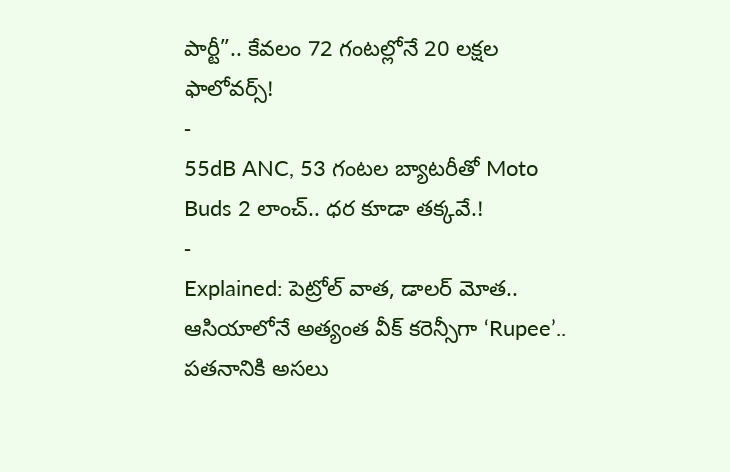పార్టీ”.. కేవలం 72 గంటల్లోనే 20 లక్షల ఫాలోవర్స్!
-
55dB ANC, 53 గంటల బ్యాటరీతో Moto Buds 2 లాంచ్.. ధర కూడా తక్కవే.!
-
Explained: పెట్రోల్ వాత, డాలర్ మోత.. ఆసియాలోనే అత్యంత వీక్ కరెన్సీగా ‘Rupee’.. పతనానికి అసలు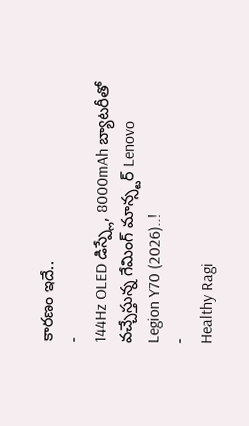కారణం ఇదే..
-
144Hz OLED డిస్ప్లే, 8000mAh బ్యాటరీతో వచ్చేస్తున్న గేమింగ్ మాన్స్టర్ Lenovo Legion Y70 (2026)..!
-
Healthy Ragi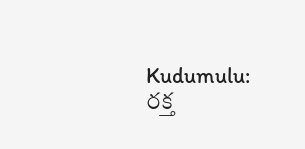Kudumulu: రక్త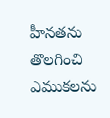హీనతను తొలగించి ఎముకలను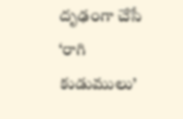దృఢంగా చేసే ‘రాగి కుడుములు’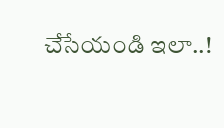చేసేయండి ఇలా..!